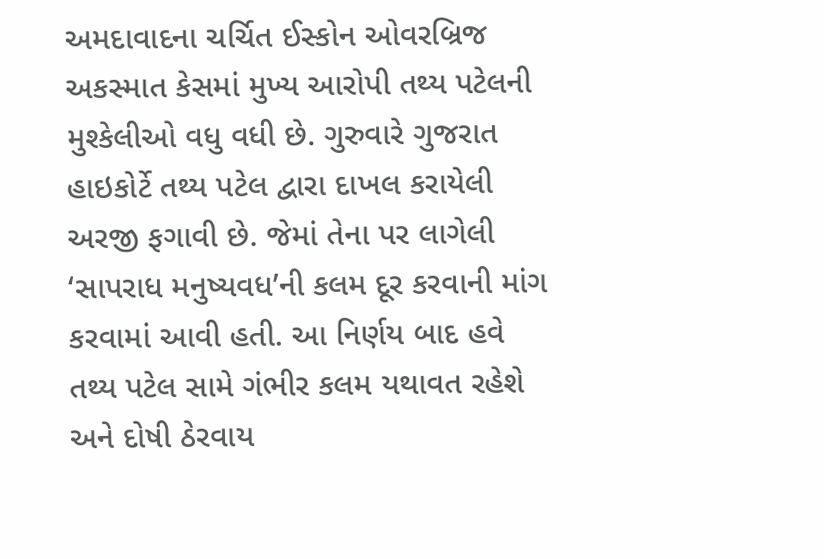અમદાવાદના ચર્ચિત ઈસ્કોન ઓવરબ્રિજ અકસ્માત કેસમાં મુખ્ય આરોપી તથ્ય પટેલની મુશ્કેલીઓ વધુ વધી છે. ગુરુવારે ગુજરાત હાઇકોર્ટે તથ્ય પટેલ દ્વારા દાખલ કરાયેલી અરજી ફગાવી છે. જેમાં તેના પર લાગેલી ‘સાપરાધ મનુષ્યવધ’ની કલમ દૂર કરવાની માંગ કરવામાં આવી હતી. આ નિર્ણય બાદ હવે તથ્ય પટેલ સામે ગંભીર કલમ યથાવત રહેશે અને દોષી ઠેરવાય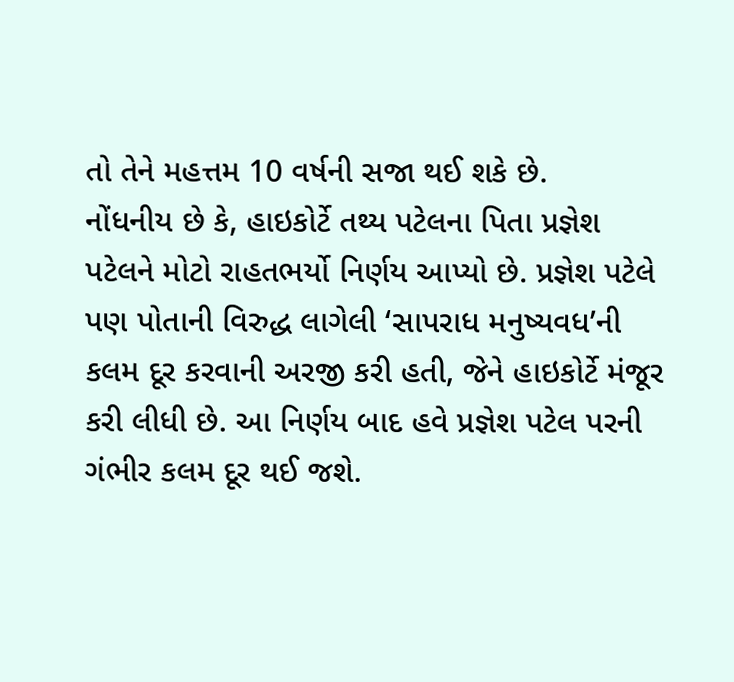તો તેને મહત્તમ 10 વર્ષની સજા થઈ શકે છે.
નોંધનીય છે કે, હાઇકોર્ટે તથ્ય પટેલના પિતા પ્રજ્ઞેશ પટેલને મોટો રાહતભર્યો નિર્ણય આપ્યો છે. પ્રજ્ઞેશ પટેલે પણ પોતાની વિરુદ્ધ લાગેલી ‘સાપરાધ મનુષ્યવધ’ની કલમ દૂર કરવાની અરજી કરી હતી, જેને હાઇકોર્ટે મંજૂર કરી લીધી છે. આ નિર્ણય બાદ હવે પ્રજ્ઞેશ પટેલ પરની ગંભીર કલમ દૂર થઈ જશે.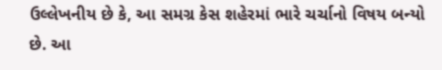ઉલ્લેખનીય છે કે, આ સમગ્ર કેસ શહેરમાં ભારે ચર્ચાનો વિષય બન્યો છે. આ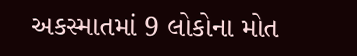અકસ્માતમાં 9 લોકોના મોત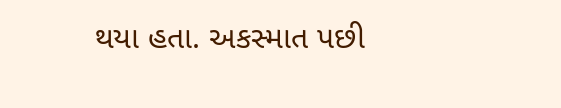થયા હતા. અકસ્માત પછી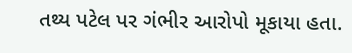તથ્ય પટેલ પર ગંભીર આરોપો મૂકાયા હતા.